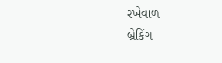રખેવાળ
બ્રેકિંગ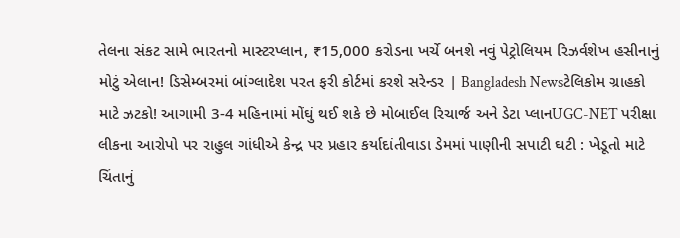તેલના સંકટ સામે ભારતનો માસ્ટરપ્લાન, ₹15,000 કરોડના ખર્ચે બનશે નવું પેટ્રોલિયમ રિઝર્વશેખ હસીનાનું મોટું એલાન! ડિસેમ્બરમાં બાંગ્લાદેશ પરત ફરી કોર્ટમાં કરશે સરેન્ડર | Bangladesh Newsટેલિકોમ ગ્રાહકો માટે ઝટકો! આગામી 3-4 મહિનામાં મોંઘું થઈ શકે છે મોબાઈલ રિચાર્જ અને ડેટા પ્લાનUGC-NET પરીક્ષા લીકના આરોપો પર રાહુલ ગાંધીએ કેન્દ્ર પર પ્રહાર કર્યાદાંતીવાડા ડેમમાં પાણીની સપાટી ઘટી : ખેડૂતો માટે ચિંતાનું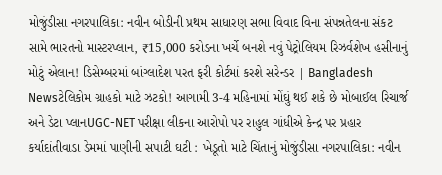મોજુંડીસા નગરપાલિકા: નવીન બોડીની પ્રથમ સાધારણ સભા વિવાદ વિના સંપન્નતેલના સંકટ સામે ભારતનો માસ્ટરપ્લાન, ₹15,000 કરોડના ખર્ચે બનશે નવું પેટ્રોલિયમ રિઝર્વશેખ હસીનાનું મોટું એલાન! ડિસેમ્બરમાં બાંગ્લાદેશ પરત ફરી કોર્ટમાં કરશે સરેન્ડર | Bangladesh Newsટેલિકોમ ગ્રાહકો માટે ઝટકો! આગામી 3-4 મહિનામાં મોંઘું થઈ શકે છે મોબાઈલ રિચાર્જ અને ડેટા પ્લાનUGC-NET પરીક્ષા લીકના આરોપો પર રાહુલ ગાંધીએ કેન્દ્ર પર પ્રહાર કર્યાદાંતીવાડા ડેમમાં પાણીની સપાટી ઘટી : ખેડૂતો માટે ચિંતાનું મોજુંડીસા નગરપાલિકા: નવીન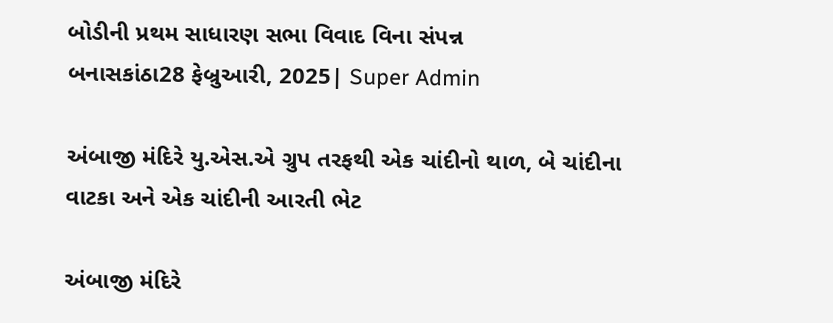બોડીની પ્રથમ સાધારણ સભા વિવાદ વિના સંપન્ન
બનાસકાંઠા28 ફેબ્રુઆરી, 2025| Super Admin

અંબાજી મંદિરે યુ.એસ.એ ગ્રુપ તરફથી એક ચાંદીનો થાળ, બે ચાંદીના વાટકા અને એક ચાંદીની આરતી ભેટ

અંબાજી મંદિરે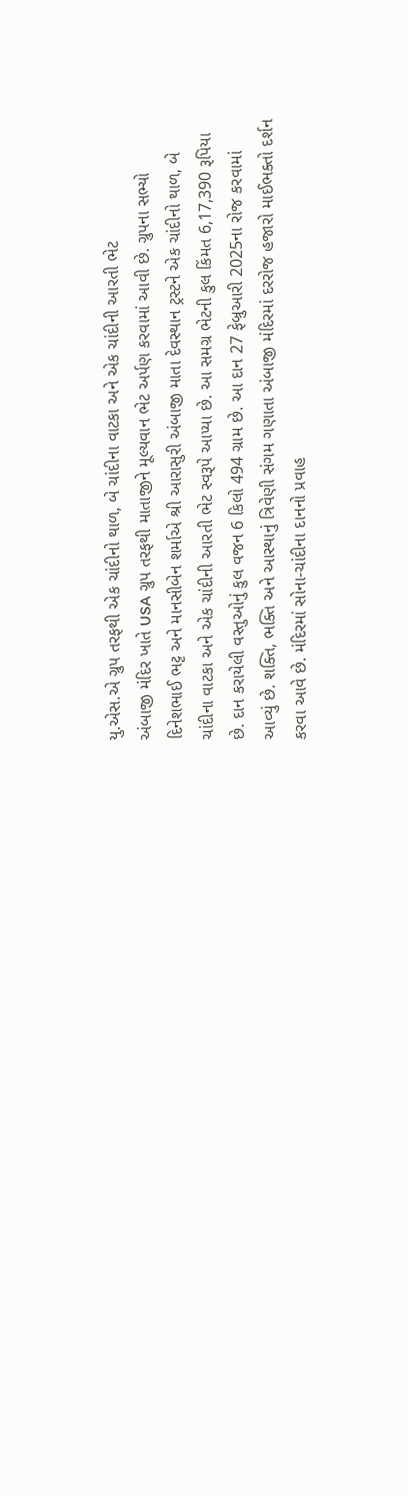યુ.એસ.એ ગ્રુપ તરફથી એક ચાંદીનો થાળ, બે ચાંદીના વાટકા અને એક ચાંદીની આરતી ભેટ
અંબાજી મંદિર ખાતે USA ગ્રુપ તરફથી માતાજીને મૂલ્યવાન ભેટ અર્પણ કરવામાં આવી છે. ગ્રુપના સભ્યો દિનેશભાઈ ભટ્ટ અને માનસીબેન શર્માએ શ્રી આરાસુરી અંબાજી માતા દેવસ્થાન ટ્રસ્ટને એક ચાંદીનો થાળ, બે ચાંદીના વાટકા અને એક ચાંદીની આરતી ભેટ સ્વરૂપે આપ્યા છે. આ સમગ્ર ભેટની કુલ કિંમત 6,17,390 રૂપિયા છે. દાન કરાયેલી વસ્તુઓનું કુલ વજન 6 કિલો 494 ગ્રામ છે. આ દાન 27 ફેબ્રુઆરી 2025ના રોજ કરવામાં આવ્યું છે. શક્તિ, ભક્તિ અને આસ્થાનું ત્રિવેણી સંગમ ગણાતા અંબાજી મંદિરમાં દરરોજ હજારો માઈભક્તો દર્શન કરવા આવે છે. મંદિરમાં સોના-ચાંદીના દાનનો પ્રવાહ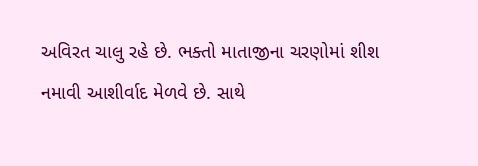અવિરત ચાલુ રહે છે. ભક્તો માતાજીના ચરણોમાં શીશ નમાવી આશીર્વાદ મેળવે છે. સાથે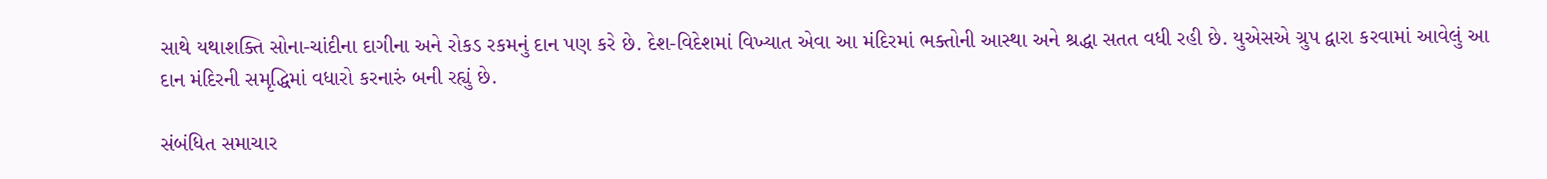સાથે યથાશક્તિ સોના-ચાંદીના દાગીના અને રોકડ રકમનું દાન પણ કરે છે. દેશ-વિદેશમાં વિખ્યાત એવા આ મંદિરમાં ભક્તોની આસ્થા અને શ્રદ્ધા સતત વધી રહી છે. યુએસએ ગ્રુપ દ્વારા કરવામાં આવેલું આ દાન મંદિરની સમૃદ્ધિમાં વધારો કરનારું બની રહ્યું છે.

સંબંધિત સમાચાર